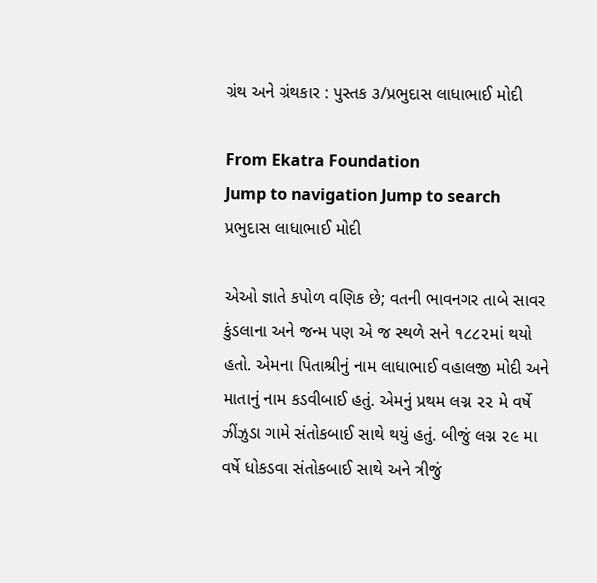ગ્રંથ અને ગ્રંથકાર : પુસ્તક ૩/પ્રભુદાસ લાધાભાઈ મોદી

From Ekatra Foundation
Jump to navigation Jump to search
પ્રભુદાસ લાધાભાઈ મોદી

એઓ જ્ઞાતે કપોળ વણિક છે; વતની ભાવનગર તાબે સાવર કુંડલાના અને જન્મ પણ એ જ સ્થળે સને ૧૮૮૨માં થયો હતો. એમના પિતાશ્રીનું નામ લાધાભાઈ વહાલજી મોદી અને માતાનું નામ કડવીબાઈ હતું. એમનું પ્રથમ લગ્ન ૨૨ મે વર્ષે ઝીંઝુડા ગામે સંતોકબાઈ સાથે થયું હતું. બીજું લગ્ન ૨૯ મા વર્ષે ધોકડવા સંતોકબાઈ સાથે અને ત્રીજું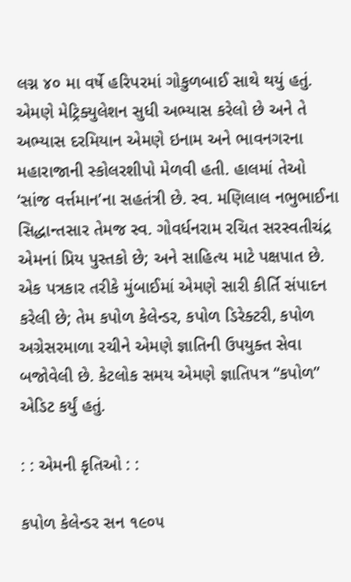લગ્ન ૪૦ મા વર્ષે હરિપરમાં ગોકુળબાઈ સાથે થયું હતું. એમણે મેટ્રિક્યુલેશન સુધી અભ્યાસ કરેલો છે અને તે અભ્યાસ દરમિયાન એમણે ઇનામ અને ભાવનગરના મહારાજાની સ્કોલરશીપો મેળવી હતી. હાલમાં તેઓ ‘સાંજ વર્ત્તમાન’ના સહતંત્રી છે. સ્વ. મણિલાલ નભુભાઈના સિદ્ધાન્તસાર તેમજ સ્વ. ગોવર્ધનરામ રચિત સરસ્વતીચંદ્ર એમનાં પ્રિય પુસ્તકો છે; અને સાહિત્ય માટે પક્ષપાત છે. એક પત્રકાર તરીકે મુંબાઈમાં એમણે સારી કીર્તિ સંપાદન કરેલી છે; તેમ કપોળ કેલેન્ડર, કપોળ ડિરેક્ટરી, કપોળ અગ્રેસરમાળા રચીને એમણે જ્ઞાતિની ઉપયુક્ત સેવા બજોવેલી છે. કેટલોક સમય એમણે જ્ઞાતિપત્ર “કપોળ” એડિટ કર્યું હતું.

: : એમની કૃતિઓ : :

કપોળ કેલેન્ડર સન ૧૯૦૫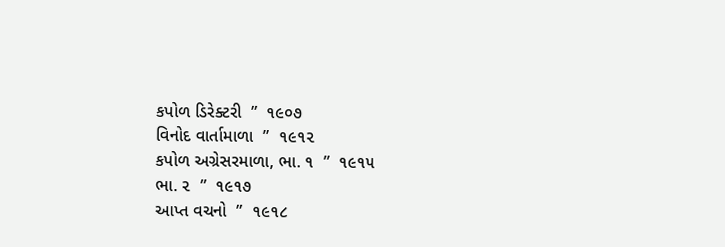કપોળ ડિરેક્ટરી  ”  ૧૯૦૭
વિનોદ વાર્તામાળા  ”  ૧૯૧૨
કપોળ અગ્રેસરમાળા, ભા. ૧  ”  ૧૯૧૫
ભા. ૨  ”  ૧૯૧૭
આપ્ત વચનો  ”  ૧૯૧૮